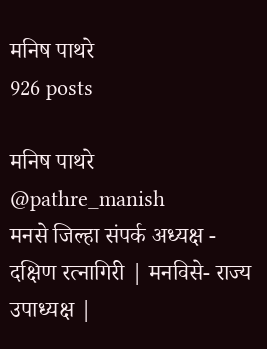मनिष पाथरे
926 posts

मनिष पाथरे
@pathre_manish
मनसे जिल्हा संपर्क अध्यक्ष - दक्षिण रत्नागिरी | मनविसे- राज्य उपाध्यक्ष |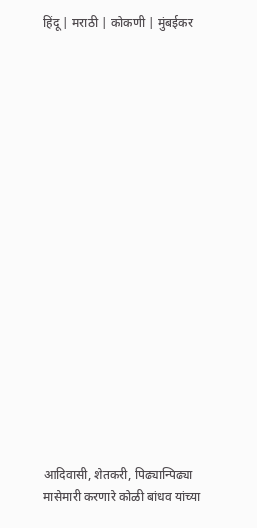हिंदू | मराठी | कोकणी | मुंबईकर



















आदिवासी, शेतकरी, पिढ्यान्पिढ्या मासेमारी करणारे कोळी बांधव यांच्या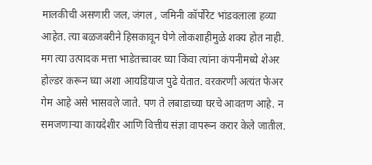मालकीची असणारी जल, जंगल , जमिनी कॉर्पोरेट भांडवलाला हव्या आहेत. त्या बळजबरीने हिसकावून घेणे लोकशाहीमुळे शक्य होत नाही. मग त्या उत्पादक मत्ता भाडेतत्त्वावर घ्या किंवा त्यांना कंपनीमध्ये शेअर होल्डर करून घ्या अशा आयडियाज पुढे येतात. वरकरणी अत्यंत फेअर गेम आहे असे भासवले जाते. पण ते लबाडाच्या घरचे आवतण आहे. न समजणाऱ्या कायदेशीर आणि वित्तीय संज्ञा वापरून करार केले जातील.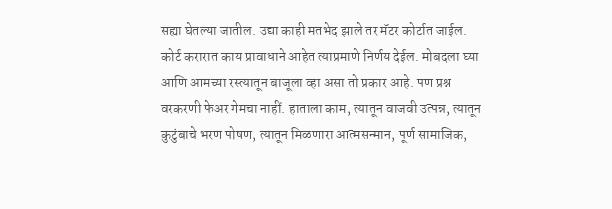सह्या घेतल्या जातील. उद्या काही मतभेद झाले तर मॅटर कोर्टात जाईल. कोर्ट करारात काय प्रावाधाने आहेत त्याप्रमाणे निर्णय देईल. मोबदला घ्या आणि आमच्या रस्त्यातून बाजूला व्हा असा तो प्रकार आहे. पण प्रश्न वरकरणी फेअर गेमचा नाहीं. हाताला काम, त्यातून वाजवी उत्पन्न, त्यातून कुटुंबाचे भरण पोषण, त्यातून मिळणारा आत्मसन्मान, पूर्ण सामाजिक,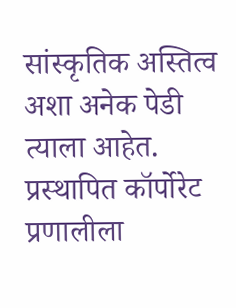सांस्कृतिक अस्तित्व अशा अनेक पेडी त्याला आहेत. प्रस्थापित कॉर्पोरेट प्रणालीला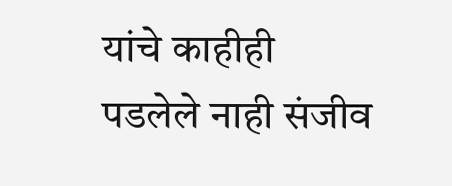यांचे काहीही पडलेले नाही संजीव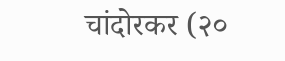चांदोरकर (२०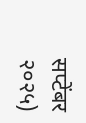सप्टेंबर २०२५)